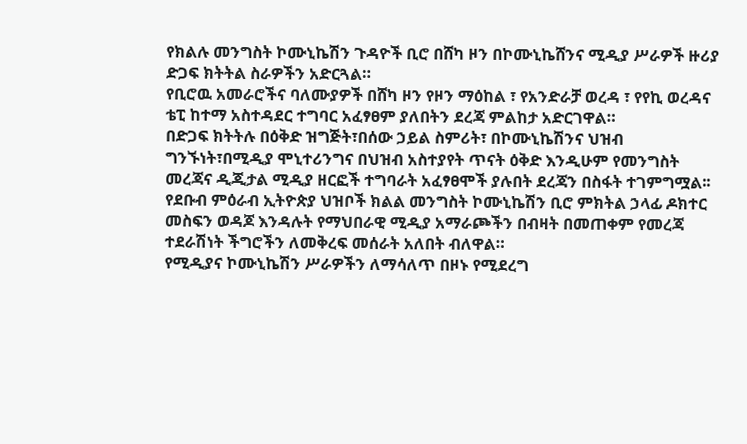የክልሉ መንግስት ኮሙኒኬሽን ጉዳዮች ቢሮ በሸካ ዞን በኮሙኒኬሸንና ሚዲያ ሥራዎች ዙሪያ ድጋፍ ክትትል ስራዎችን አድርጓል።
የቢሮዉ አመራሮችና ባለሙያዎች በሸካ ዞን የዞን ማዕከል ፣ የአንድራቻ ወረዳ ፣ የየኪ ወረዳና ቴፒ ከተማ አስተዳደር ተግባር አፈፃፀም ያለበትን ደረጃ ምልከታ አድርገዋል።
በድጋፍ ክትትሉ በዕቅድ ዝግጅት፣በሰው ኃይል ስምሪት፣ በኮሙኒኬሽንና ህዝብ ግንኙነት፣በሚዲያ ሞኒተሪንግና በህዝብ አስተያየት ጥናት ዕቅድ እንዲሁም የመንግስት መረጃና ዲጂታል ሚዲያ ዘርፎች ተግባራት አፈፃፀሞች ያሉበት ደረጃን በስፋት ተገምግሟል፡፡
የደቡብ ምዕራብ ኢትዮጵያ ህዝቦች ክልል መንግስት ኮሙኒኬሽን ቢሮ ምክትል ኃላፊ ዶክተር መስፍን ወዳጆ እንዳሉት የማህበራዊ ሚዲያ አማራጮችን በብዛት በመጠቀም የመረጃ ተደራሽነት ችግሮችን ለመቅረፍ መሰራት አለበት ብለዋል።
የሚዲያና ኮሙኒኬሽን ሥራዎችን ለማሳለጥ በዞኑ የሚደረግ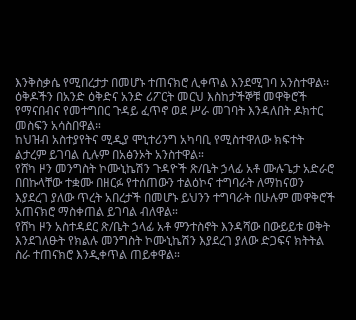እንቅስቃሴ የሚበረታታ በመሆኑ ተጠናክሮ ሊቀጥል እንደሚገባ አንስተዋል፡፡
ዕቅዶችን በአንድ ዕቅድና አንድ ሪፖርት መርህ እስከታችኞቹ መዋቅሮች የማናበብና የመተግበር ጉዳይ ፈጥኖ ወደ ሥራ መገባት እንዳለበት ዶክተር መስፍን አሳስበዋል።
ከህዝብ አስተያየትና ሚዲያ ሞኒተሪንግ አካባቢ የሚስተዋለው ክፍተት ልታረም ይገባል ሲሉም በአፅንኦት አንስተዋል።
የሸካ ዞን መንግስት ኮሙኒኬሽን ጉዳዮች ጽ/ቤት ኃላፊ አቶ ሙሉጌታ አድራሮ በበኩላቸው ተቋሙ በዘርፉ የተሰጠውን ተልዕኮና ተግባራት ለማከናወን እያደረገ ያለው ጥረት አበረታች በመሆኑ ይህንን ተግባራት በሁሉም መዋቅሮች አጠናክሮ ማስቀጠል ይገባል ብለዋል።
የሸካ ዞን አስተዳደር ጽ/ቤት ኃላፊ አቶ ምንተስኖት እንዳሻው በውይይቱ ወቅት እንደገለፁት የክልሉ መንግስት ኮሙኒኬሽን እያደረገ ያለው ድጋፍና ክትትል ስራ ተጠናክሮ እንዲቀጥል ጠይቀዋል።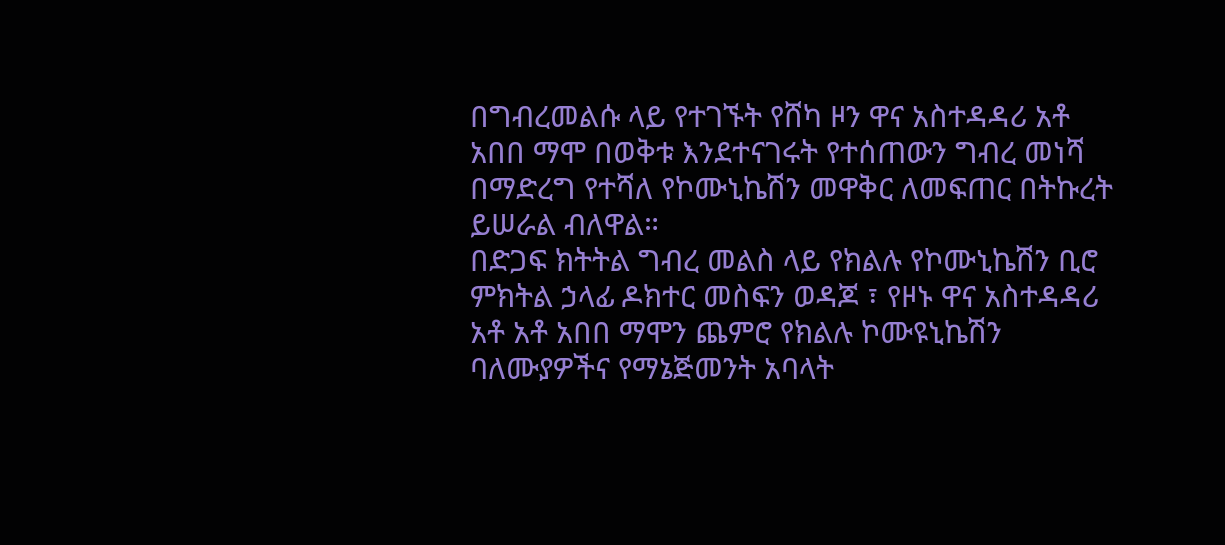በግብረመልሱ ላይ የተገኙት የሸካ ዞን ዋና አስተዳዳሪ አቶ አበበ ማሞ በወቅቱ እንደተናገሩት የተሰጠውን ግብረ መነሻ በማድረግ የተሻለ የኮሙኒኬሽን መዋቅር ለመፍጠር በትኩረት ይሠራል ብለዋል።
በድጋፍ ክትትል ግብረ መልስ ላይ የክልሉ የኮሙኒኬሽን ቢሮ ምክትል ኃላፊ ዶክተር መስፍን ወዳጆ ፣ የዞኑ ዋና አስተዳዳሪ አቶ አቶ አበበ ማሞን ጨምሮ የክልሉ ኮሙዩኒኬሽን ባለሙያዎችና የማኔጅመንት አባላት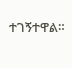ተገኝተዋል።